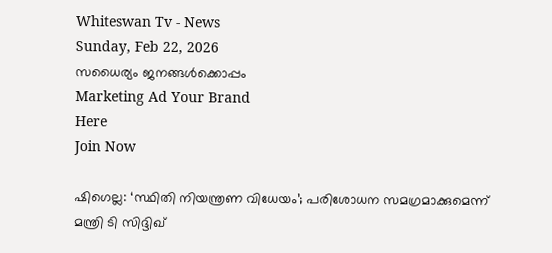Whiteswan Tv - News
Sunday, Feb 22, 2026
സധൈര്യം ജനങ്ങൾക്കൊപ്പം
Marketing Ad Your Brand
Here
Join Now

ഷിഗെല്ല: ‘സ്ഥിതി നിയന്ത്രണ വിധേയം’; പരിശോധന സമഗ്രമാക്കുമെന്ന് മന്ത്രി ടി സിദ്ദിഖ്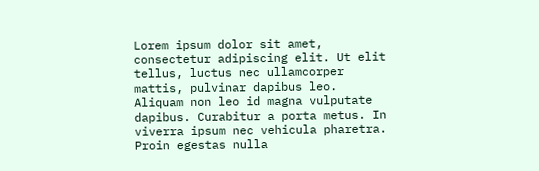Lorem ipsum dolor sit amet, consectetur adipiscing elit. Ut elit tellus, luctus nec ullamcorper mattis, pulvinar dapibus leo. Aliquam non leo id magna vulputate dapibus. Curabitur a porta metus. In viverra ipsum nec vehicula pharetra. Proin egestas nulla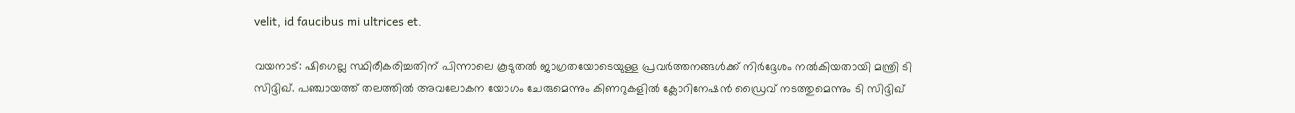velit, id faucibus mi ultrices et.

വയനാട്: ഷിഗെല്ല സ്ഥിരീകരിച്ചതിന് പിന്നാലെ കൂടുതല്‍ ജാഗ്രതയോടെയുള്ള പ്രവര്‍ത്തനങ്ങള്‍ക്ക് നിര്‍ദ്ദേശം നല്‍കിയതായി മന്ത്രി ടി സിദ്ദിഖ്. പഞ്ചായത്ത് തലത്തില്‍ അവലോകന യോഗം ചേരുമെന്നും കിണറുകളില്‍ ക്ലോറിനേഷന്‍ ഡ്രൈവ് നടത്തുമെന്നും ടി സിദ്ദിഖ്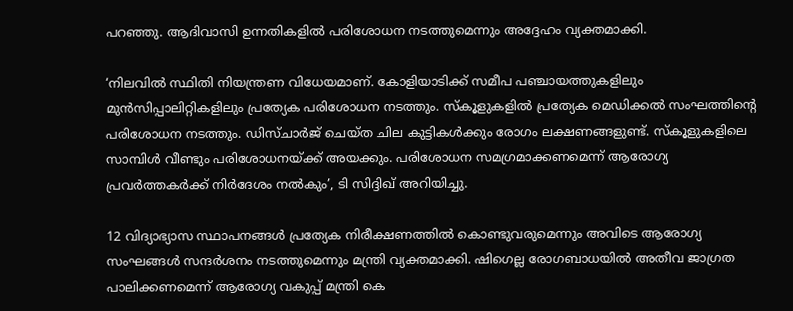പറഞ്ഞു. ആദിവാസി ഉന്നതികളില്‍ പരിശോധന നടത്തുമെന്നും അദ്ദേഹം വ്യക്തമാക്കി.

‘നിലവില്‍ സ്ഥിതി നിയന്ത്രണ വിധേയമാണ്. കോളിയാടിക്ക് സമീപ പഞ്ചായത്തുകളിലും മുന്‍സിപ്പാലിറ്റികളിലും പ്രത്യേക പരിശോധന നടത്തും. സ്‌കൂളുകളില്‍ പ്രത്യേക മെഡിക്കല്‍ സംഘത്തിന്റെ പരിശോധന നടത്തും. ഡിസ്ചാര്‍ജ് ചെയ്ത ചില കുട്ടികള്‍ക്കും രോഗം ലക്ഷണങ്ങളുണ്ട്. സ്‌കൂളുകളിലെ സാമ്പിള്‍ വീണ്ടും പരിശോധനയ്ക്ക് അയക്കും. പരിശോധന സമഗ്രമാക്കണമെന്ന് ആരോഗ്യ പ്രവര്‍ത്തകര്‍ക്ക് നിര്‍ദേശം നല്‍കും’, ടി സിദ്ദിഖ് അറിയിച്ചു.

12 വിദ്യാഭ്യാസ സ്ഥാപനങ്ങള്‍ പ്രത്യേക നിരീക്ഷണത്തില്‍ കൊണ്ടുവരുമെന്നും അവിടെ ആരോഗ്യ സംഘങ്ങള്‍ സന്ദര്‍ശനം നടത്തുമെന്നും മന്ത്രി വ്യക്തമാക്കി. ഷിഗെല്ല രോഗബാധയില്‍ അതീവ ജാഗ്രത പാലിക്കണമെന്ന് ആരോഗ്യ വകുപ്പ് മന്ത്രി കെ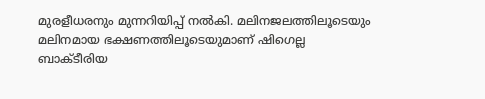മുരളീധരനും മുന്നറിയിപ്പ് നല്‍കി. മലിനജലത്തിലൂടെയും മലിനമായ ഭക്ഷണത്തിലൂടെയുമാണ് ഷിഗെല്ല ബാക്ടീരിയ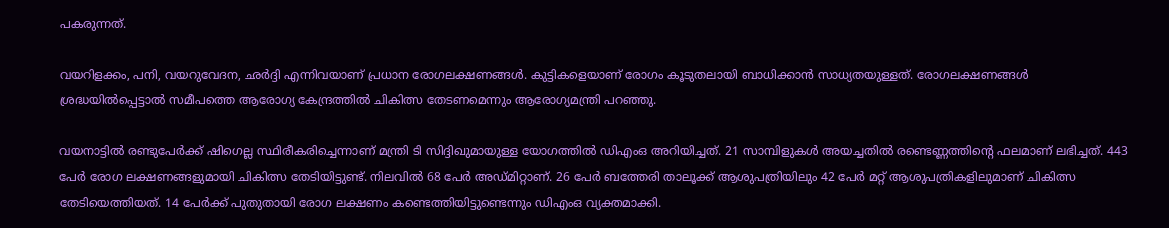പകരുന്നത്.

വയറിളക്കം, പനി, വയറുവേദന, ഛര്‍ദ്ദി എന്നിവയാണ് പ്രധാന രോഗലക്ഷണങ്ങള്‍. കുട്ടികളെയാണ് രോഗം കൂടുതലായി ബാധിക്കാന്‍ സാധ്യതയുള്ളത്. രോഗലക്ഷണങ്ങള്‍ ശ്രദ്ധയില്‍പ്പെട്ടാല്‍ സമീപത്തെ ആരോഗ്യ കേന്ദ്രത്തില്‍ ചികിത്സ തേടണമെന്നും ആരോഗ്യമന്ത്രി പറഞ്ഞു.

വയനാട്ടില്‍ രണ്ടുപേര്‍ക്ക് ഷിഗെല്ല സ്ഥിരീകരിച്ചെന്നാണ് മന്ത്രി ടി സിദ്ദിഖുമായുള്ള യോഗത്തില്‍ ഡിഎംഒ അറിയിച്ചത്. 21 സാമ്പിളുകള്‍ അയച്ചതില്‍ രണ്ടെണ്ണത്തിന്റെ ഫലമാണ് ലഭിച്ചത്. 443 പേര്‍ രോഗ ലക്ഷണങ്ങളുമായി ചികിത്സ തേടിയിട്ടുണ്ട്. നിലവില്‍ 68 പേര്‍ അഡ്മിറ്റാണ്. 26 പേര്‍ ബത്തേരി താലൂക്ക് ആശുപത്രിയിലും 42 പേര്‍ മറ്റ് ആശുപത്രികളിലുമാണ് ചികിത്സ തേടിയെത്തിയത്. 14 പേര്‍ക്ക് പുതുതായി രോഗ ലക്ഷണം കണ്ടെത്തിയിട്ടുണ്ടെന്നും ഡിഎംഒ വ്യക്തമാക്കി.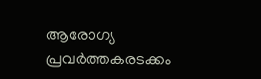ആരോഗ്യ പ്രവര്‍ത്തകരടക്കം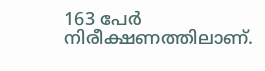163 പേര്‍ നിരീക്ഷണത്തിലാണ്.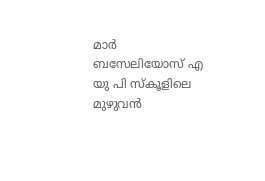മാര്‍ ബസേലിയോസ് എ യു പി സ്‌കൂളിലെ മുഴുവന്‍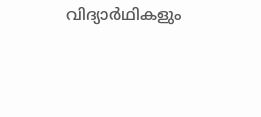വിദ്യാര്‍ഥികളും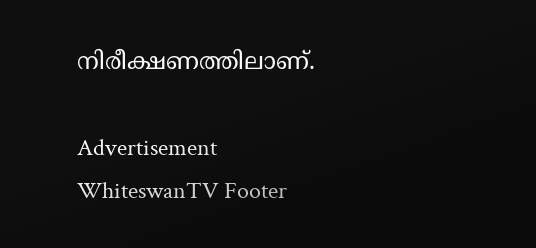നിരീക്ഷണത്തിലാണ്.

Advertisement
WhiteswanTV Footer